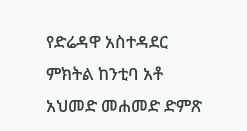የድሬዳዋ አስተዳደር ምክትል ከንቲባ አቶ አህመድ መሐመድ ድምጽ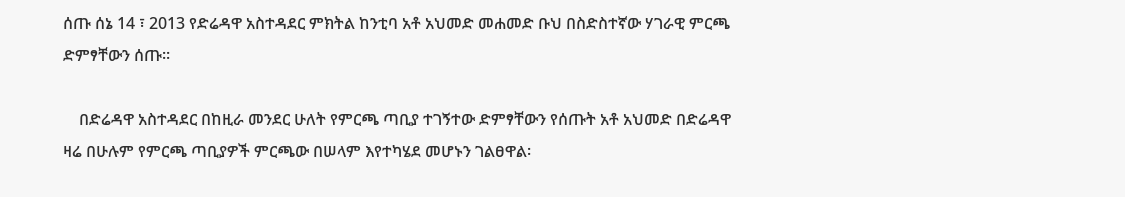ሰጡ ሰኔ 14 ፣ 2013 የድሬዳዋ አስተዳደር ምክትል ከንቲባ አቶ አህመድ መሐመድ ቡህ በስድስተኛው ሃገራዊ ምርጫ ድምፃቸውን ሰጡ።

    በድሬዳዋ አስተዳደር በከዚራ መንደር ሁለት የምርጫ ጣቢያ ተገኝተው ድምፃቸውን የሰጡት አቶ አህመድ በድሬዳዋ ዛሬ በሁሉም የምርጫ ጣቢያዎች ምርጫው በሠላም እየተካሄደ መሆኑን ገልፀዋል፡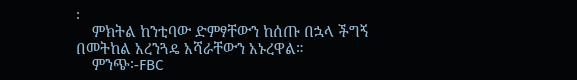፡
    ምክትል ከንቲባው ድምፃቸውን ከሰጡ በኋላ ችግኝ በመትከል አረንጓዴ አሻራቸውን አኑረዋል።
    ምንጭ፡-FBC